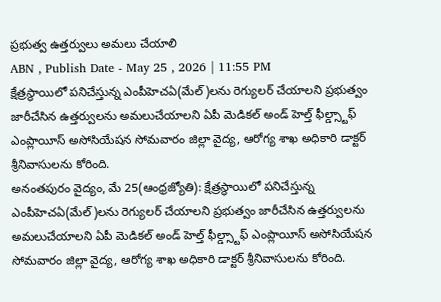ప్రభుత్వ ఉత్తర్వులు అమలు చేయాలి
ABN , Publish Date - May 25 , 2026 | 11:55 PM
క్షేత్రస్థాయిలో పనిచేస్తున్న ఎంపీహెచఏ(మేల్)లను రెగ్యులర్ చేయాలని ప్రభుత్వం జారీచేసిన ఉత్తర్వులను అమలుచేయాలని ఏపీ మెడికల్ అండ్ హెల్త్ ఫీల్డ్స్టాఫ్ ఎంప్లాయీస్ అసోసియేషన సోమవారం జిల్లా వైద్య, ఆరోగ్య శాఖ అధికారి డాక్టర్ శ్రీనివాసులను కోరింది.
అనంతపురం వైద్యం, మే 25(ఆంధ్రజ్యోతి): క్షేత్రస్థాయిలో పనిచేస్తున్న ఎంపీహెచఏ(మేల్)లను రెగ్యులర్ చేయాలని ప్రభుత్వం జారీచేసిన ఉత్తర్వులను అమలుచేయాలని ఏపీ మెడికల్ అండ్ హెల్త్ ఫీల్డ్స్టాఫ్ ఎంప్లాయీస్ అసోసియేషన సోమవారం జిల్లా వైద్య, ఆరోగ్య శాఖ అధికారి డాక్టర్ శ్రీనివాసులను కోరింది.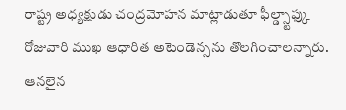రాష్ట్ర అధ్యక్షుడు చంద్రమోహన మాట్లాడుతూ ఫీల్డ్స్టాఫ్కు రోజువారి ముఖ ఆధారిత అటెండెన్సను తొలగించాలన్నారు. ఆనలైన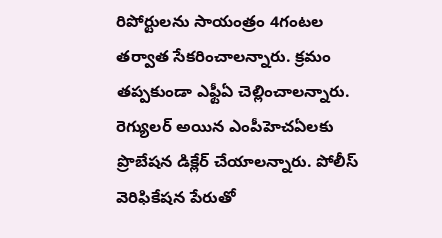రిపోర్టులను సాయంత్రం 4గంటల తర్వాత సేకరించాలన్నారు. క్రమం తప్పకుండా ఎఫ్టీఏ చెల్లించాలన్నారు. రెగ్యులర్ అయిన ఎంపీహెచఏలకు ప్రొబేషన డిక్లేర్ చేయాలన్నారు. పోలీస్ వెరిఫికేషన పేరుతో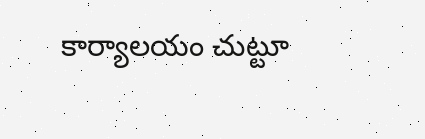కార్యాలయం చుట్టూ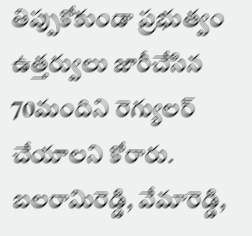తిప్పుకోకుండా ప్రభుత్వం ఉత్తర్వులు జారీచేసిన 70మందిని రెగ్యులర్ చేయాలని కోరారు. బలరామిరెడ్డి, వేమారెడ్డి,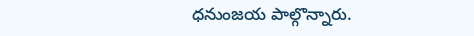ధనుంజయ పాల్గొన్నారు.